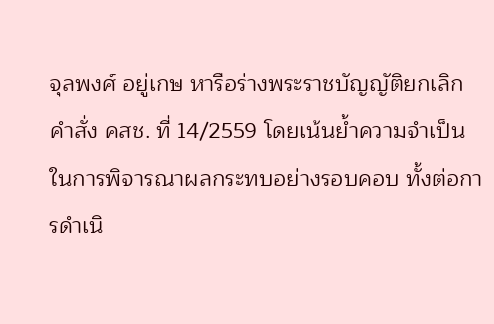จุลพงศ์ อยู่เกษ หารือร่างพระราชบัญญัติยกเลิกคำสั่ง คสช. ที่ 14/2559 โดยเน้นย้ำความจำเป็นในการพิจารณาผลกระทบอย่างรอบคอบ ทั้งต่อการดำเนิ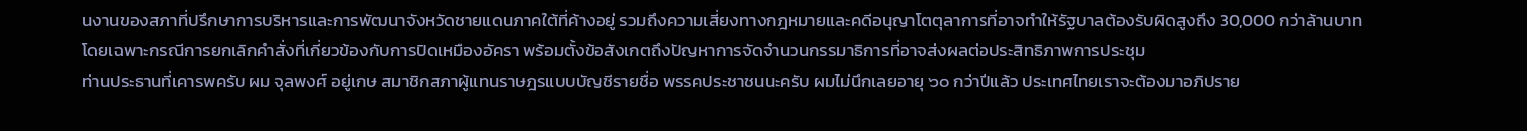นงานของสภาที่ปรึกษาการบริหารและการพัฒนาจังหวัดชายแดนภาคใต้ที่ค้างอยู่ รวมถึงความเสี่ยงทางกฎหมายและคดีอนุญาโตตุลาการที่อาจทำให้รัฐบาลต้องรับผิดสูงถึง 30,000 กว่าล้านบาท โดยเฉพาะกรณีการยกเลิกคำสั่งที่เกี่ยวข้องกับการปิดเหมืองอัครา พร้อมตั้งข้อสังเกตถึงปัญหาการจัดจำนวนกรรมาธิการที่อาจส่งผลต่อประสิทธิภาพการประชุม
ท่านประธานที่เคารพครับ ผม จุลพงศ์ อยู่เกษ สมาชิกสภาผู้แทนราษฎรแบบบัญชีรายชื่อ พรรคประชาชนนะครับ ผมไม่นึกเลยอายุ ๖๐ กว่าปีแล้ว ประเทศไทยเราจะต้องมาอภิปราย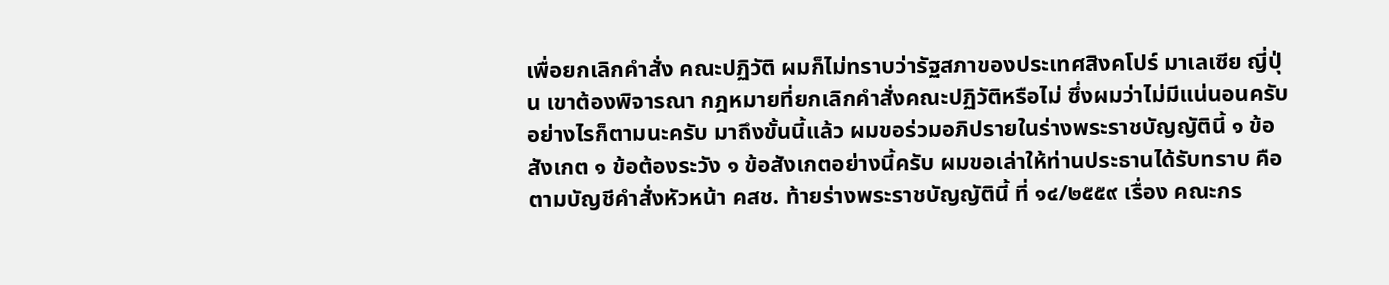เพื่อยกเลิกคำสั่ง คณะปฏิวัติ ผมก็ไม่ทราบว่ารัฐสภาของประเทศสิงคโปร์ มาเลเซีย ญี่ปุ่น เขาต้องพิจารณา กฎหมายที่ยกเลิกคำสั่งคณะปฏิวัติหรือไม่ ซึ่งผมว่าไม่มีแน่นอนครับ อย่างไรก็ตามนะครับ มาถึงขั้นนี้แล้ว ผมขอร่วมอภิปรายในร่างพระราชบัญญัตินี้ ๑ ข้อสังเกต ๑ ข้อต้องระวัง ๑ ข้อสังเกตอย่างนี้ครับ ผมขอเล่าให้ท่านประธานได้รับทราบ คือตามบัญชีคำสั่งหัวหน้า คสช. ท้ายร่างพระราชบัญญัตินี้ ที่ ๑๔/๒๕๕๙ เรื่อง คณะกร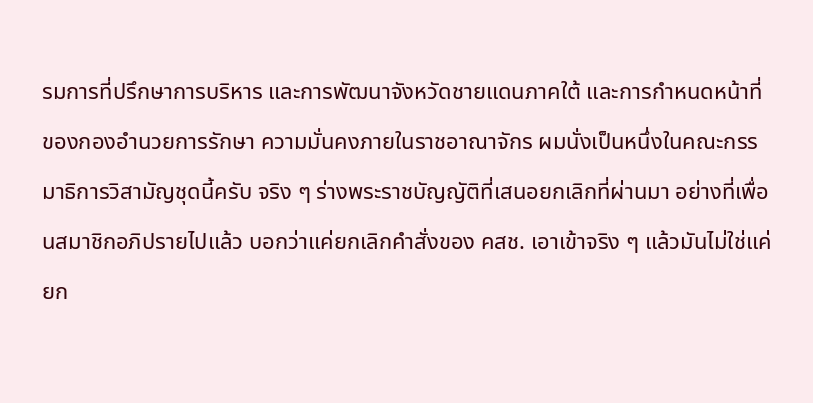รมการที่ปรึกษาการบริหาร และการพัฒนาจังหวัดชายแดนภาคใต้ และการกำหนดหน้าที่ของกองอำนวยการรักษา ความมั่นคงภายในราชอาณาจักร ผมนั่งเป็นหนึ่งในคณะกรรมาธิการวิสามัญชุดนี้ครับ จริง ๆ ร่างพระราชบัญญัติที่เสนอยกเลิกที่ผ่านมา อย่างที่เพื่อนสมาชิกอภิปรายไปแล้ว บอกว่าแค่ยกเลิกคำสั่งของ คสช. เอาเข้าจริง ๆ แล้วมันไม่ใช่แค่ยก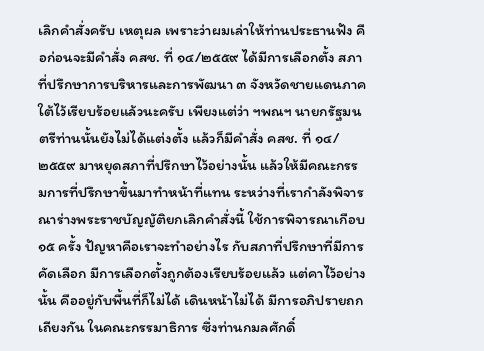เลิกคำสั่งครับ เหตุผล เพราะว่าผมเล่าให้ท่านประธานฟัง คือก่อนจะมีคำสั่ง คสช. ที่ ๑๔/๒๕๕๙ ได้มีการเลือกตั้ง สภาที่ปรึกษาการบริหารและการพัฒนา ๓ จังหวัดชายแดนภาคใต้ไว้เรียบร้อยแล้วนะครับ เพียงแต่ว่า ฯพณฯ นายกรัฐมนตรีท่านนั้นยังไม่ได้แต่งตั้ง แล้วก็มีคำสั่ง คสช. ที่ ๑๔/๒๕๕๙ มาหยุดสภาที่ปรึกษาไว้อย่างนั้น แล้วให้มีคณะกรรมการที่ปรึกษาขึ้นมาทำหน้าที่แทน ระหว่างที่เรากำลังพิจารณาร่างพระราชบัญญัติยกเลิกคำสั่งนี้ ใช้การพิจารณาเกือบ ๑๕ ครั้ง ปัญหาคือเราจะทำอย่างไร กับสภาที่ปรึกษาที่มีการคัดเลือก มีการเลือกตั้งถูกต้องเรียบร้อยแล้ว แต่คาไว้อย่างนั้น คืออยู่กับพื้นที่ก็ไม่ได้ เดินหน้าไม่ได้ มีการอภิปรายถกเถียงกัน ในคณะกรรมาธิการ ซึ่งท่านกมลศักดิ์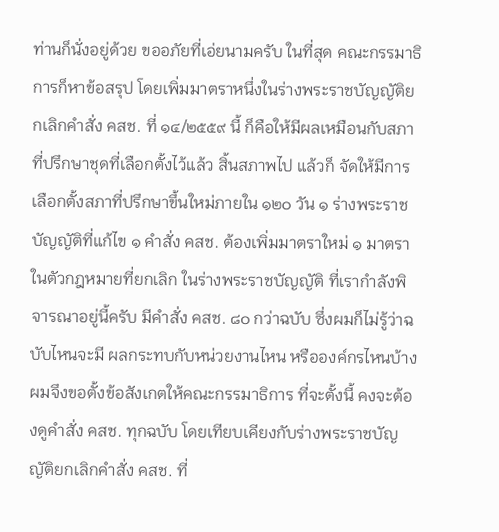ท่านก็นั่งอยู่ด้วย ขออภัยที่เอ่ยนามครับ ในที่สุด คณะกรรมาธิการก็หาข้อสรุป โดยเพิ่มมาตราหนึ่งในร่างพระราชบัญญัติยกเลิกคำสั่ง คสช. ที่ ๑๔/๒๕๕๙ นี้ ก็คือให้มีผลเหมือนกับสภาที่ปรึกษาชุดที่เลือกตั้งไว้แล้ว สิ้นสภาพไป แล้วก็ จัดให้มีการเลือกตั้งสภาที่ปรึกษาขึ้นใหม่ภายใน ๑๒๐ วัน ๑ ร่างพระราชบัญญัติที่แก้ไข ๑ คำสั่ง คสช. ต้องเพิ่มมาตราใหม่ ๑ มาตราในตัวกฎหมายที่ยกเลิก ในร่างพระราชบัญญัติ ที่เรากำลังพิจารณาอยู่นี้ครับ มีคำสั่ง คสช. ๘๐ กว่าฉบับ ซึ่งผมก็ไม่รู้ว่าฉบับไหนจะมี ผลกระทบกับหน่วยงานไหน หรือองค์กรไหนบ้าง ผมจึงขอตั้งข้อสังเกตให้คณะกรรมาธิการ ที่จะตั้งนี้ คงจะต้องดูคำสั่ง คสช. ทุกฉบับ โดยเทียบเคียงกับร่างพระราชบัญญัติยกเลิกคำสั่ง คสช. ที่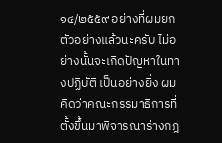๑๔/๒๕๕๙ อย่างที่ผมยกตัวอย่างแล้วนะครับ ไม่อย่างนั้นจะเกิดปัญหาในทางปฏิบัติ เป็นอย่างยิ่ง ผมคิดว่าคณะกรรมาธิการที่ตั้งขึ้นมาพิจารณาร่างกฎ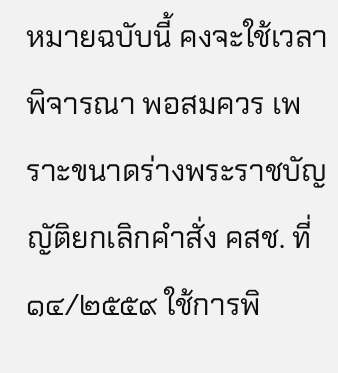หมายฉบับนี้ คงจะใช้เวลาพิจารณา พอสมควร เพราะขนาดร่างพระราชบัญญัติยกเลิกคำสั่ง คสช. ที่ ๑๔/๒๕๕๙ ใช้การพิ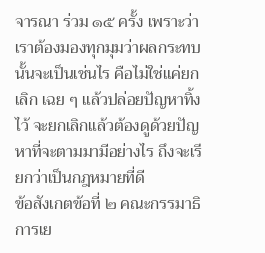จารณา ร่วม ๑๕ ครั้ง เพราะว่าเราต้องมองทุกมุมว่าผลกระทบนั้นจะเป็นเช่นไร คือไม่ใช่แค่ยกเลิก เฉย ๆ แล้วปล่อยปัญหาทิ้งไว้ จะยกเลิกแล้วต้องดูด้วยปัญหาที่จะตามมามีอย่างไร ถึงจะเรียกว่าเป็นกฎหมายที่ดี
ข้อสังเกตข้อที่ ๒ คณะกรรมาธิการเย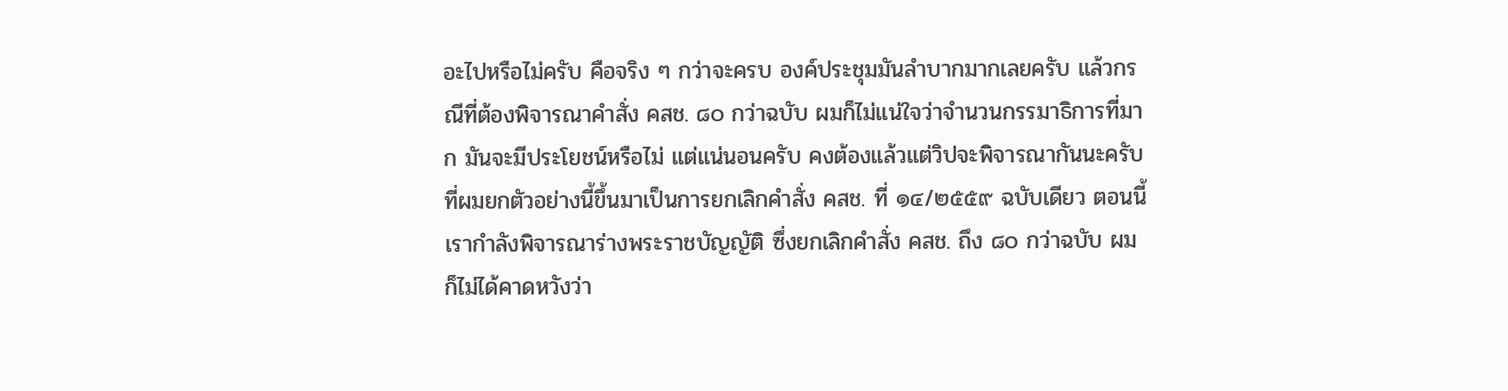อะไปหรือไม่ครับ คือจริง ๆ กว่าจะครบ องค์ประชุมมันลำบากมากเลยครับ แล้วกรณีที่ต้องพิจารณาคำสั่ง คสช. ๘๐ กว่าฉบับ ผมก็ไม่แน่ใจว่าจำนวนกรรมาธิการที่มาก มันจะมีประโยชน์หรือไม่ แต่แน่นอนครับ คงต้องแล้วแต่วิปจะพิจารณากันนะครับ ที่ผมยกตัวอย่างนี้ขึ้นมาเป็นการยกเลิกคำสั่ง คสช. ที่ ๑๔/๒๕๕๙ ฉบับเดียว ตอนนี้เรากำลังพิจารณาร่างพระราชบัญญัติ ซึ่งยกเลิกคำสั่ง คสช. ถึง ๘๐ กว่าฉบับ ผมก็ไม่ได้คาดหวังว่า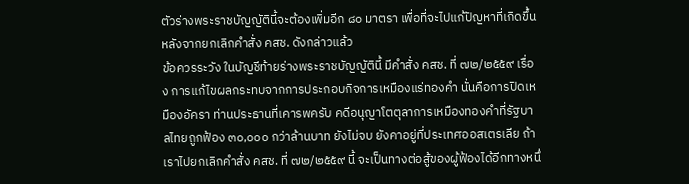ตัวร่างพระราชบัญญัตินี้จะต้องเพิ่มอีก ๘๐ มาตรา เพื่อที่จะไปแก้ปัญหาที่เกิดขึ้นหลังจากยกเลิกคำสั่ง คสช. ดังกล่าวแล้ว
ข้อควรระวัง ในบัญชีท้ายร่างพระราชบัญญัตินี้ มีคำสั่ง คสช. ที่ ๗๒/๒๕๕๙ เรื่อง การแก้ไขผลกระทบจากการประกอบกิจการเหมืองแร่ทองคำ นั่นคือการปิดเหมืองอัครา ท่านประธานที่เคารพครับ คดีอนุญาโตตุลาการเหมืองทองคำที่รัฐบาลไทยถูกฟ้อง ๓๐,๐๐๐ กว่าล้านบาท ยังไม่จบ ยังคาอยู่ที่ประเทศออสเตรเลีย ถ้าเราไปยกเลิกคำสั่ง คสช. ที่ ๗๒/๒๕๕๙ นี้ จะเป็นทางต่อสู้ของผู้ฟ้องได้อีกทางหนึ่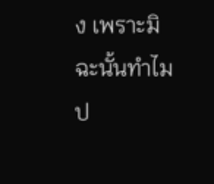ง เพราะมิฉะนั้นทำไมป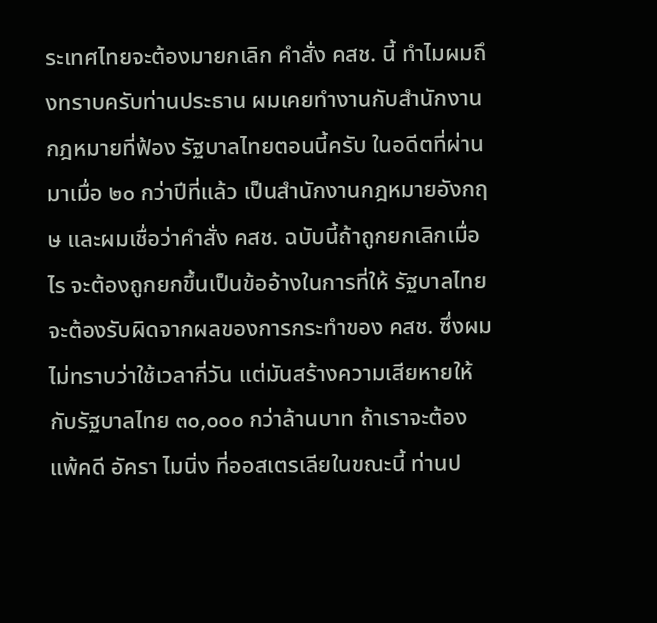ระเทศไทยจะต้องมายกเลิก คำสั่ง คสช. นี้ ทำไมผมถึงทราบครับท่านประธาน ผมเคยทำงานกับสำนักงานกฎหมายที่ฟ้อง รัฐบาลไทยตอนนี้ครับ ในอดีตที่ผ่านมาเมื่อ ๒๐ กว่าปีที่แล้ว เป็นสำนักงานกฎหมายอังกฤษ และผมเชื่อว่าคำสั่ง คสช. ฉบับนี้ถ้าถูกยกเลิกเมื่อไร จะต้องถูกยกขึ้นเป็นข้ออ้างในการที่ให้ รัฐบาลไทยจะต้องรับผิดจากผลของการกระทำของ คสช. ซึ่งผมไม่ทราบว่าใช้เวลากี่วัน แต่มันสร้างความเสียหายให้กับรัฐบาลไทย ๓๐,๐๐๐ กว่าล้านบาท ถ้าเราจะต้องแพ้คดี อัครา ไมนิ่ง ที่ออสเตรเลียในขณะนี้ ท่านป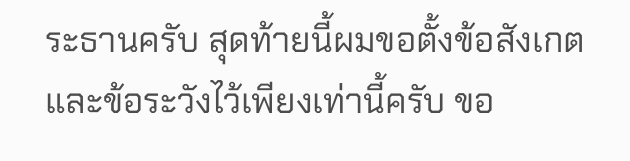ระธานครับ สุดท้ายนี้ผมขอตั้งข้อสังเกต และข้อระวังไว้เพียงเท่านี้ครับ ขอ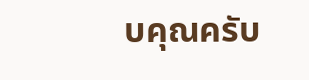บคุณครับ